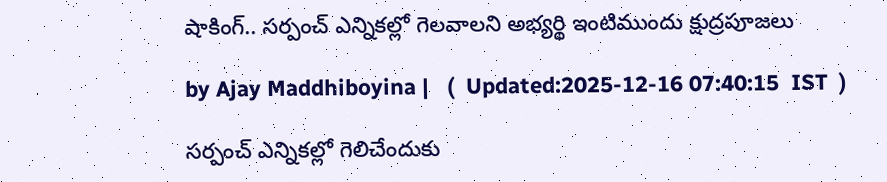షాకింగ్.. సర్పంచ్ ఎన్నికల్లో గెలవాలని అభ్యర్థి ఇంటిముందు క్షుద్రపూజలు

by Ajay Maddhiboyina |   (  Updated:2025-12-16 07:40:15  IST  )

స‌ర్పంచ్ ఎన్నిక‌ల్లో గెలిచేందుకు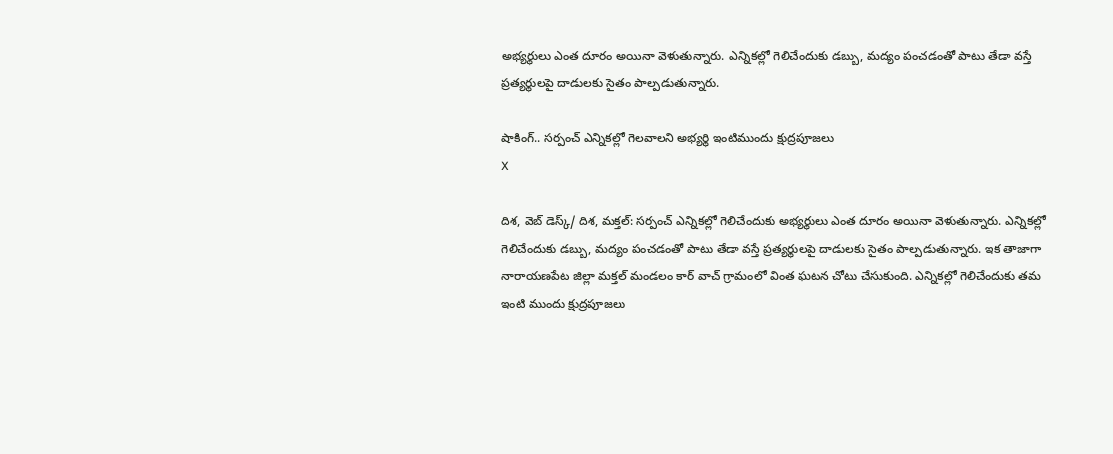అభ్య‌ర్థులు ఎంత దూరం అయినా వెళుతున్నారు. ఎన్నిక‌ల్లో గెలిచేందుకు డ‌బ్బు, మ‌ద్యం పంచ‌డంతో పాటు తేడా వ‌స్తే ప్ర‌త్య‌ర్థుల‌పై దాడుల‌కు సైతం పాల్ప‌డుతున్నారు.

షాకింగ్.. సర్పంచ్ ఎన్నికల్లో గెలవాలని అభ్యర్థి ఇంటిముందు క్షుద్రపూజలు
X

దిశ‌, వెబ్ డెస్క్/ దిశ, మక్తల్: స‌ర్పంచ్ ఎన్నిక‌ల్లో గెలిచేందుకు అభ్య‌ర్థులు ఎంత దూరం అయినా వెళుతున్నారు. ఎన్నిక‌ల్లో గెలిచేందుకు డ‌బ్బు, మ‌ద్యం పంచ‌డంతో పాటు తేడా వ‌స్తే ప్ర‌త్య‌ర్థుల‌పై దాడుల‌కు సైతం పాల్ప‌డుతున్నారు. ఇక తాజాగా నారాయ‌ణ‌పేట జిల్లా మ‌క్త‌ల్ మండ‌లం కార్ వాచ్ గ్రామంలో వింత ఘ‌ట‌న చోటు చేసుకుంది. ఎన్నిక‌ల్లో గెలిచేందుకు త‌మ ఇంటి ముందు క్షుద్ర‌పూజ‌లు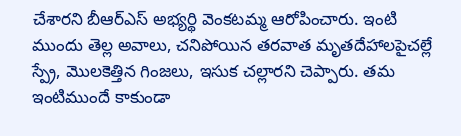చేశార‌ని బీఆర్ఎస్ అభ్య‌ర్థి వెంక‌ట‌మ్మ ఆరోపించారు. ఇంటి ముందు తెల్ల అవాలు, చ‌నిపోయిన త‌ర‌వాత మృత‌దేహాల‌పైచ‌ల్లే స్ప్రే, మొల‌కెత్తిన గింజ‌లు, ఇసుక చ‌ల్లారని చెప్పారు. త‌మ ఇంటిముందే కాకుండా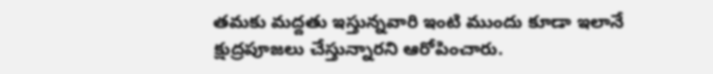త‌మ‌కు మ‌ద్ద‌తు ఇస్తున్నవారి ఇంటి ముందు కూడా ఇలానే క్షుద్ర‌పూజ‌లు చేస్తున్నార‌ని ఆరోపించారు.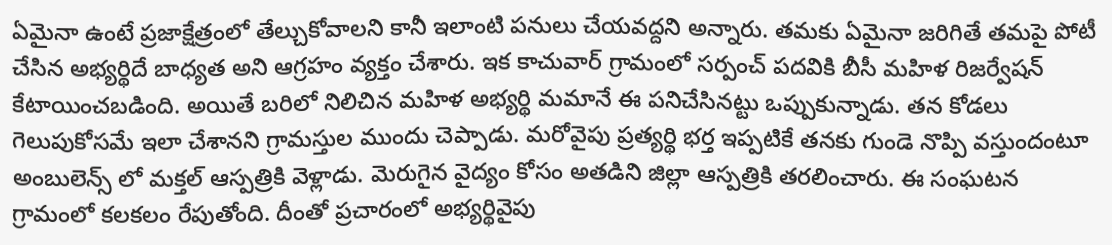ఏమైనా ఉంటే ప్ర‌జాక్షేత్రంలో తేల్చుకోవాల‌ని కానీ ఇలాంటి ప‌నులు చేయ‌వ‌ద్ద‌ని అన్నారు. త‌మ‌కు ఏమైనా జ‌రిగితే త‌మ‌పై పోటీ చేసిన అభ్య‌ర్థిదే బాధ్య‌త అని ఆగ్ర‌హం వ్య‌క్తం చేశారు. ఇక కాచువార్ గ్రామంలో సర్పంచ్ పదవికి బీసీ మహిళ రిజర్వేషన్ కేటాయించబడింది. అయితే బరిలో నిలిచిన మహిళ అభ్యర్థి మమానే ఈ పనిచేసినట్టు ఒప్పుకున్నాడు. తన కోడలు గెలుపుకోసమే ఇలా చేశానని గ్రామస్తుల ముందు చెప్పాడు. మరోవైపు ప్రత్యర్థి భర్త ఇప్పటికే తనకు గుండె నొప్పి వస్తుందంటూ అంబులెన్స్ లో మక్తల్ ఆస్పత్రికి వెళ్లాడు. మెరుగైన వైద్యం కోసం అతడిని జిల్లా ఆస్పత్రికి తరలించారు. ఈ సంఘటన గ్రామంలో కలకలం రేపుతోంది. దీంతో ప్రచారంలో అభ్యర్థివైపు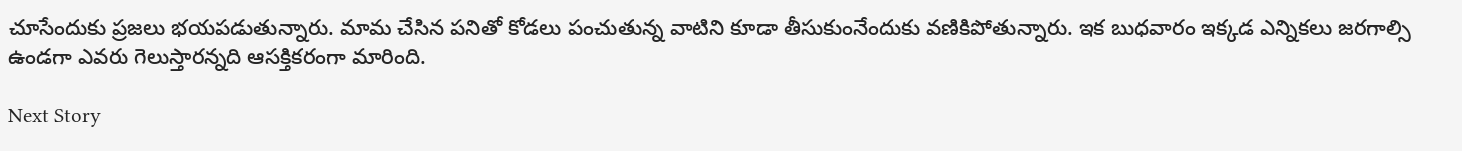చూసేందుకు ప్రజలు భయపడుతున్నారు. మామ చేసిన పనితో కోడలు పంచుతున్న వాటిని కూడా తీసుకుంనేందుకు వణికిపోతున్నారు. ఇక బుధవారం ఇక్కడ ఎన్నికలు జరగాల్సి ఉండగా ఎవరు గెలుస్తారన్నది ఆసక్తికరంగా మారింది.

Next Story